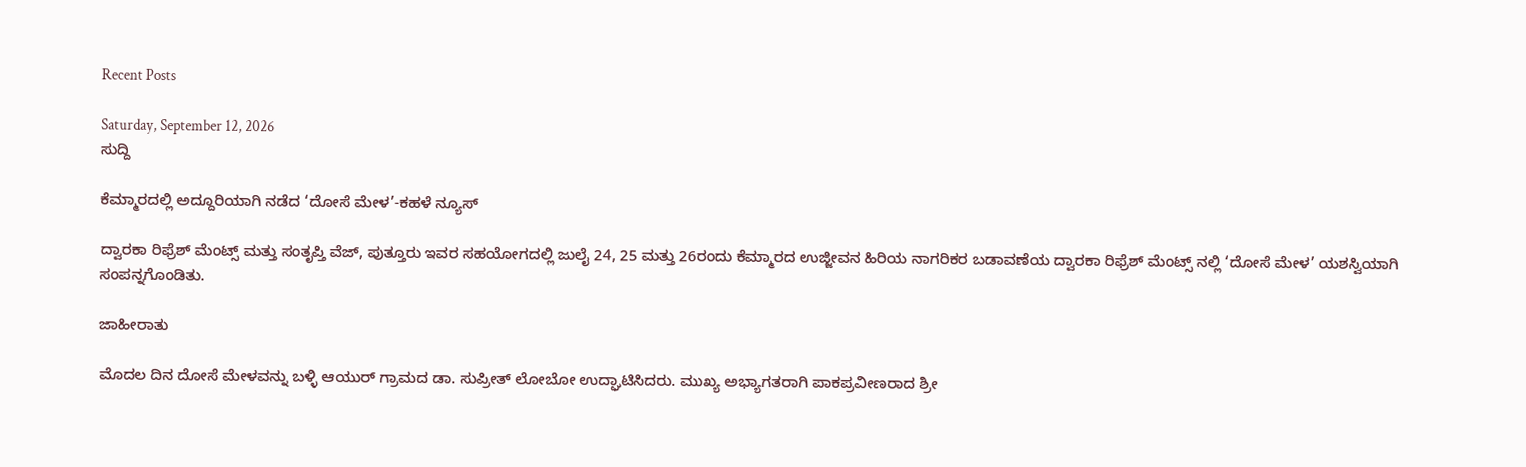Recent Posts

Saturday, September 12, 2026
ಸುದ್ದಿ

ಕೆಮ್ಮಾರದಲ್ಲಿ ಅದ್ದೂರಿಯಾಗಿ ನಡೆದ ‘ದೋಸೆ ಮೇಳ’-ಕಹಳೆ ನ್ಯೂಸ್

ದ್ವಾರಕಾ ರಿಫ್ರೆಶ್ ಮೆಂಟ್ಸ್ ಮತ್ತು ಸಂತೃಪ್ತಿ ವೆಜ್, ಪುತ್ತೂರು ಇವರ ಸಹಯೋಗದಲ್ಲಿ ಜುಲೈ 24, 25 ಮತ್ತು 26ರಂದು ಕೆಮ್ಮಾರದ ಉಜ್ಜೀವನ ಹಿರಿಯ ನಾಗರಿಕರ ಬಡಾವಣೆಯ ದ್ವಾರಕಾ ರಿಫ್ರೆಶ್ ಮೆಂಟ್ಸ್ ನಲ್ಲಿ ‘ದೋಸೆ ಮೇಳ’ ಯಶಸ್ವಿಯಾಗಿ ಸಂಪನ್ನಗೊಂಡಿತು.

ಜಾಹೀರಾತು

ಮೊದಲ ದಿನ ದೋಸೆ ಮೇಳವನ್ನು ಬಳ್ಳಿ ಆಯುರ್ ಗ್ರಾಮದ ಡಾ. ಸುಪ್ರೀತ್ ಲೋಬೋ ಉದ್ಘಾಟಿಸಿದರು. ಮುಖ್ಯ ಅಭ್ಯಾಗತರಾಗಿ ಪಾಕಪ್ರವೀಣರಾದ ಶ್ರೀ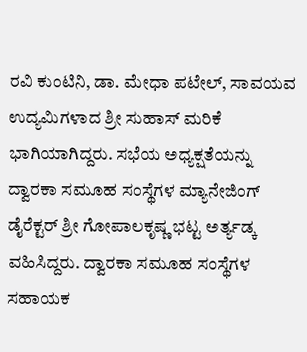ರವಿ ಕುಂಟಿನಿ, ಡಾ. ಮೇಧಾ ಪಟೇಲ್, ಸಾವಯವ ಉದ್ಯಮಿಗಳಾದ ಶ್ರೀ ಸುಹಾಸ್ ಮರಿಕೆ ಭಾಗಿಯಾಗಿದ್ದರು. ಸಭೆಯ ಅಧ್ಯಕ್ಷತೆಯನ್ನು ದ್ವಾರಕಾ ಸಮೂಹ ಸಂಸ್ಥೆಗಳ ಮ್ಯಾನೇಜಿಂಗ್ ಡೈರೆಕ್ಟರ್ ಶ್ರೀ ಗೋಪಾಲಕೃಷ್ಣ ಭಟ್ಟ ಅರ್ತ್ಯಡ್ಕ ವಹಿಸಿದ್ದರು. ದ್ವಾರಕಾ ಸಮೂಹ ಸಂಸ್ಥೆಗಳ ಸಹಾಯಕ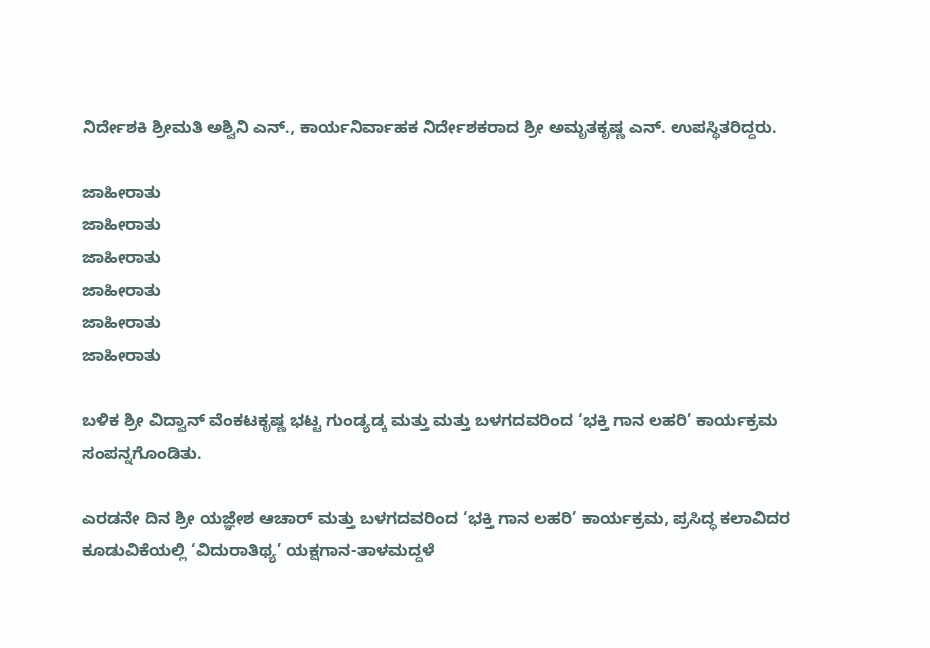ನಿರ್ದೇಶಕಿ ಶ್ರೀಮತಿ ಅಶ್ವಿನಿ ಎನ್., ಕಾರ್ಯನಿರ್ವಾಹಕ ನಿರ್ದೇಶಕರಾದ ಶ್ರೀ ಅಮೃತಕೃಷ್ಣ ಎನ್. ಉಪಸ್ಥಿತರಿದ್ದರು.

ಜಾಹೀರಾತು
ಜಾಹೀರಾತು
ಜಾಹೀರಾತು
ಜಾಹೀರಾತು
ಜಾಹೀರಾತು
ಜಾಹೀರಾತು

ಬಳಿಕ ಶ್ರೀ ವಿದ್ವಾನ್ ವೆಂಕಟಕೃಷ್ಣ ಭಟ್ಟ ಗುಂಡ್ಯಡ್ಕ ಮತ್ತು ಮತ್ತು ಬಳಗದವರಿಂದ ‘ಭಕ್ತಿ ಗಾನ ಲಹರಿ’ ಕಾರ್ಯಕ್ರಮ ಸಂಪನ್ನಗೊಂಡಿತು.

ಎರಡನೇ ದಿನ ಶ್ರೀ ಯಜ್ಞೇಶ ಆಚಾರ್ ಮತ್ತು ಬಳಗದವರಿಂದ ‘ಭಕ್ತಿ ಗಾನ ಲಹರಿ’ ಕಾರ್ಯಕ್ರಮ, ಪ್ರಸಿದ್ಧ ಕಲಾವಿದರ ಕೂಡುವಿಕೆಯಲ್ಲಿ ‘ವಿದುರಾತಿಥ್ಯ’ ಯಕ್ಷಗಾನ-ತಾಳಮದ್ದಳೆ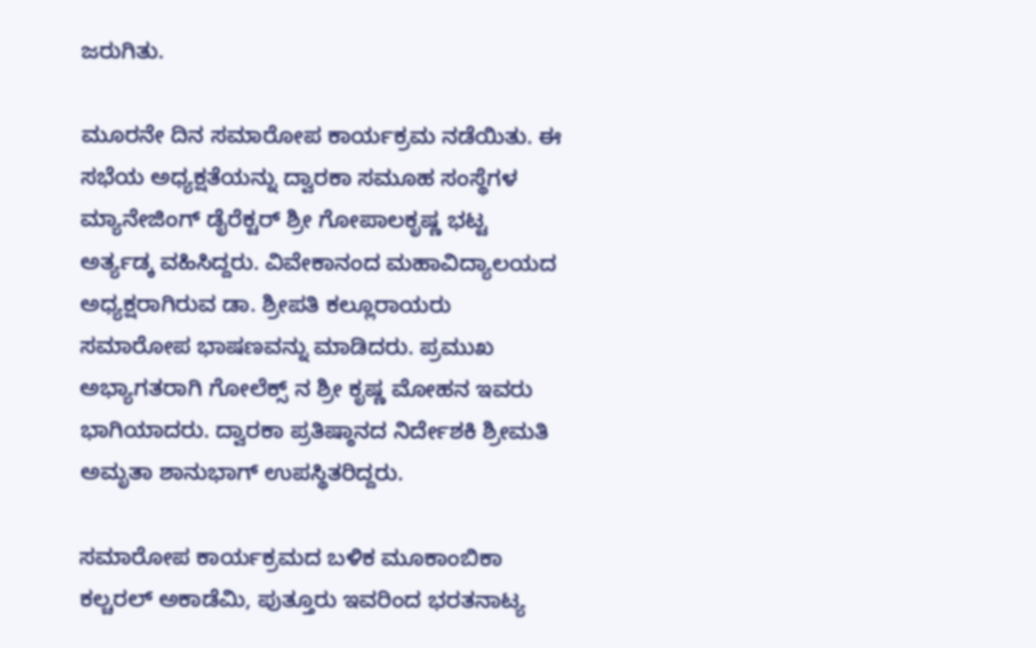ಜರುಗಿತು.

ಮೂರನೇ ದಿನ ಸಮಾರೋಪ ಕಾರ್ಯಕ್ರಮ ನಡೆಯಿತು. ಈ ಸಭೆಯ ಅಧ್ಯಕ್ಷತೆಯನ್ನು ದ್ವಾರಕಾ ಸಮೂಹ ಸಂಸ್ಥೆಗಳ ಮ್ಯಾನೇಜಿಂಗ್ ಡೈರೆಕ್ಟರ್ ಶ್ರೀ ಗೋಪಾಲಕೃಷ್ಣ ಭಟ್ಟ ಅರ್ತ್ಯಡ್ಕ ವಹಿಸಿದ್ದರು. ವಿವೇಕಾನಂದ ಮಹಾವಿದ್ಯಾಲಯದ ಅಧ್ಯಕ್ಷರಾಗಿರುವ ಡಾ. ಶ್ರೀಪತಿ ಕಲ್ಲೂರಾಯರು ಸಮಾರೋಪ ಭಾಷಣವನ್ನು ಮಾಡಿದರು. ಪ್ರಮುಖ ಅಭ್ಯಾಗತರಾಗಿ ಗೋಲೆಕ್ಸ್ ನ ಶ್ರೀ ಕೃಷ್ಣ ಮೋಹನ ಇವರು ಭಾಗಿಯಾದರು. ದ್ವಾರಕಾ ಪ್ರತಿಷ್ಠಾನದ ನಿರ್ದೇಶಕಿ ಶ್ರೀಮತಿ ಅಮೃತಾ ಶಾನುಭಾಗ್ ಉಪಸ್ಥಿತರಿದ್ದರು.

ಸಮಾರೋಪ ಕಾರ್ಯಕ್ರಮದ ಬಳಿಕ ಮೂಕಾಂಬಿಕಾ ಕಲ್ಚರಲ್ ಅಕಾಡೆಮಿ, ಪುತ್ತೂರು ಇವರಿಂದ ಭರತನಾಟ್ಯ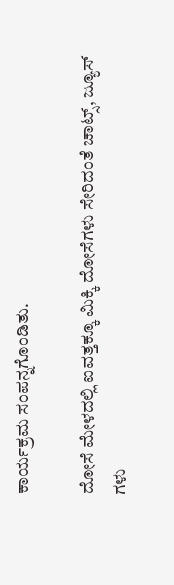ಕಾರ್ಯಕ್ರಮ ಸಂಪನ್ನಗೊಂಡಿತು.

ದೋಸೆ ಮೇಳದಲ್ಲಿ ಐವತ್ತಕ್ಕೂ ಮಿಕ್ಕಿ ದೋಸೆಗಳು ಸೇರಿದಂತೆ ಚಾಟ್ಸ್, ಜ್ಯೂಸ್ ಗಳು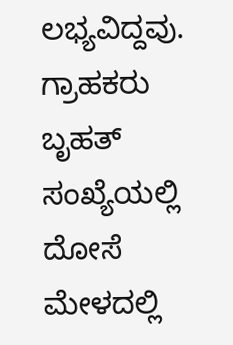ಲಭ್ಯವಿದ್ದವು. ಗ್ರಾಹಕರು ಬೃಹತ್ ಸಂಖ್ಯೆಯಲ್ಲಿ ದೋಸೆ ಮೇಳದಲ್ಲಿ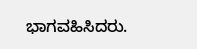ಭಾಗವಹಿಸಿದರು.